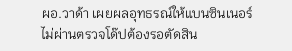ผอ.วาด้า เผยผลอุทธรณ์ให้แบนซินเนอร์ไม่ผ่านตรวจโด๊ปต้องรอตัดสิน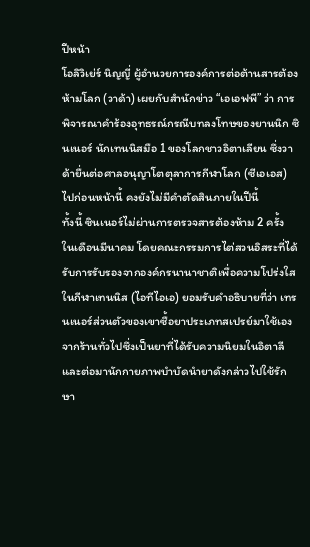ปีหน้า
โอลิวิเย่ร์ นิญญี่ ผู้อำนวยการองค์การต่อต้านสารต้องห้ามโลก (วาด้า) เผยกับสำนักข่าว “เอเอฟพี” ว่า การพิจารณาคำร้องอุทธรณ์กรณีบทลงโทษของยานนิก ซินเนอร์ นักเทนนิสมือ 1 ของโลกชาวอิตาเลียน ซึ่งวาด้ายื่นต่อศาลอนุญาโตตุลาการกีฬาโลก (ซีเอเอส) ไปก่อนหน้านี้ คงยังไม่มีคำตัดสินภายในปีนี้
ทั้งนี้ ซินเนอร์ไม่ผ่านการตรวจสารต้องห้าม 2 ครั้ง ในเดือนมีนาคม โดยคณะกรรมการไต่สวนอิสระที่ได้รับการรับรองจากองค์กรนานาชาติเพื่อความโปร่งใสในกีฬาเทนนิส (ไอทีไอเอ) ยอมรับคำอธิบายที่ว่า เทรนเนอร์ส่วนตัวของเขาซื้อยาประเภทสเปรย์มาใช้เองจากร้านทั่วไปซึ่งเป็นยาที่ได้รับความนิยมในอิตาลี และต่อมานักกายภาพบำบัดนำยาดังกล่าวไปใช้รักษา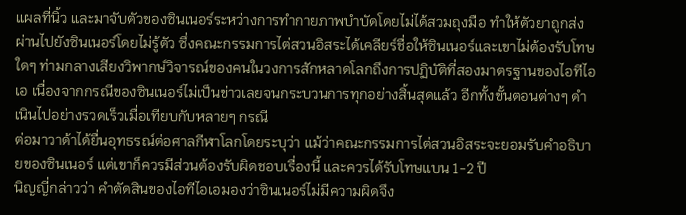แผลที่นิ้ว และมาจับตัวของซินเนอร์ระหว่างการทำกายภาพบำบัดโดยไม่ได้สวมถุงมือ ทำให้ตัวยาถูกส่งผ่านไปยังซินเนอร์โดยไม่รู้ตัว ซึ่งคณะกรรมการไต่สวนอิสระได้เคลียร์ชื่อให้ซินเนอร์และเขาไม่ต้องรับโทษใดๆ ท่ามกลางเสียงวิพากษ์วิจารณ์ของคนในวงการสักหลาดโลกถึงการปฏิบัติที่สองมาตรฐานของไอทีไอเอ เนื่องจากกรณีของซินเนอร์ไม่เป็นข่าวเลยจนกระบวนการทุกอย่างสิ้นสุดแล้ว อีกทั้งขั้นตอนต่างๆ ดำเนินไปอย่างรวดเร็วเมื่อเทียบกับหลายๆ กรณี
ต่อมาวาด้าได้ยื่นอุทธรณ์ต่อศาลกีฬาโลกโดยระบุว่า แม้ว่าคณะกรรมการไต่สวนอิสระจะยอมรับคำอธิบายของซินเนอร์ แต่เขาก็ควรมีส่วนต้องรับผิดชอบเรื่องนี้ และควรได้รับโทษแบน 1-2 ปี
นิญญี่กล่าวว่า คำตัดสินของไอทีไอเอมองว่าซินเนอร์ไม่มีความผิดจึง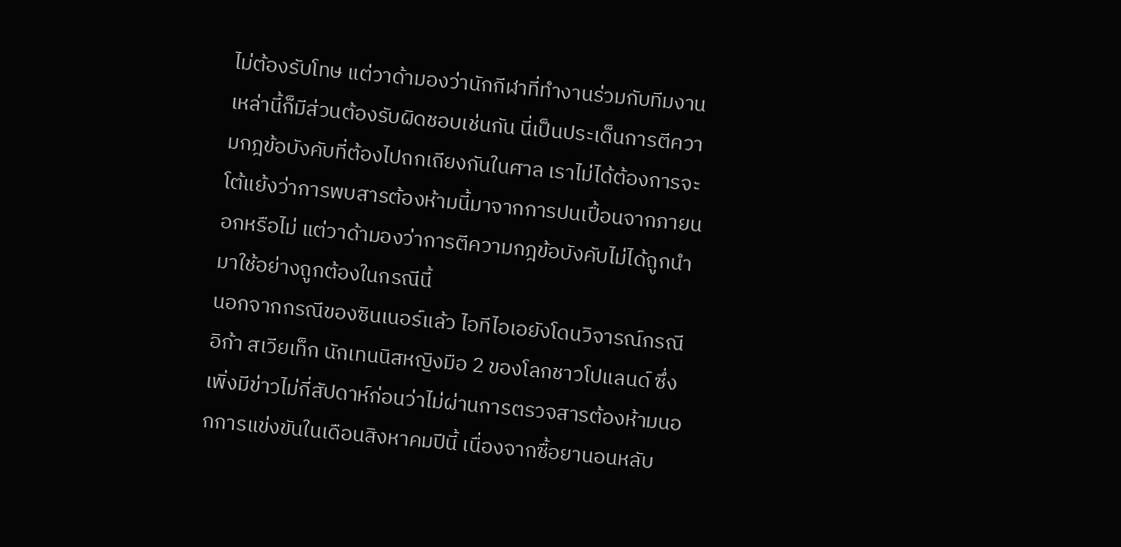ไม่ต้องรับโทษ แต่วาด้ามองว่านักกีฬาที่ทำงานร่วมกับทีมงานเหล่านี้ก็มีส่วนต้องรับผิดชอบเช่นกัน นี่เป็นประเด็นการตีความกฎข้อบังคับที่ต้องไปถกเถียงกันในศาล เราไม่ได้ต้องการจะโต้แย้งว่าการพบสารต้องห้ามนี้มาจากการปนเปื้อนจากภายนอกหรือไม่ แต่วาด้ามองว่าการตีความกฎข้อบังคับไม่ได้ถูกนำมาใช้อย่างถูกต้องในกรณีนี้
นอกจากกรณีของซินเนอร์แล้ว ไอทีไอเอยังโดนวิจารณ์กรณีอิก้า สเวียเท็ก นักเทนนิสหญิงมือ 2 ของโลกชาวโปแลนด์ ซึ่งเพิ่งมีข่าวไม่กี่สัปดาห์ก่อนว่าไม่ผ่านการตรวจสารต้องห้ามนอกการแข่งขันในเดือนสิงหาคมปีนี้ เนื่องจากซื้อยานอนหลับ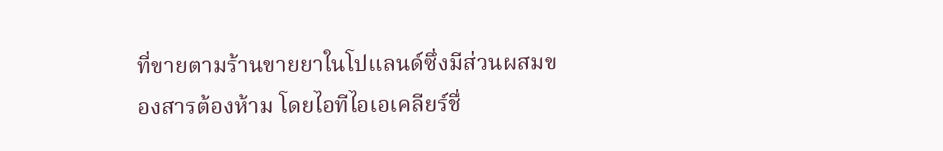ที่ขายตามร้านขายยาในโปแลนด์ซึ่งมีส่วนผสมของสารต้องห้าม โดยไอทีไอเอเคลียร์ชื่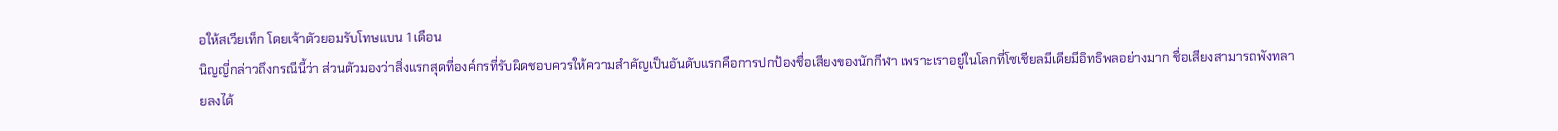อให้สเวียเท็ก โดยเจ้าตัวยอมรับโทษแบน 1 เดือน
นิญญี่กล่าวถึงกรณีนี้ว่า ส่วนตัวมองว่าสิ่งแรกสุดที่องค์กรที่รับผิดชอบควรให้ความสำคัญเป็นอันดับแรกคือการปกป้องชื่อเสียงของนักกีฬา เพราะเราอยู่ในโลกที่โซเชียลมีเดียมีอิทธิพลอย่างมาก ชื่อเสียงสามารถพังทลายลงได้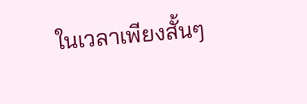ในเวลาเพียงสั้นๆ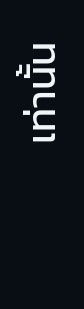เท่านั้น